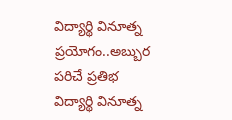విద్యార్థి వినూత్న ప్రయోగం..అబ్బుర పరిచే ప్రతిభ
విద్యార్థి వినూత్న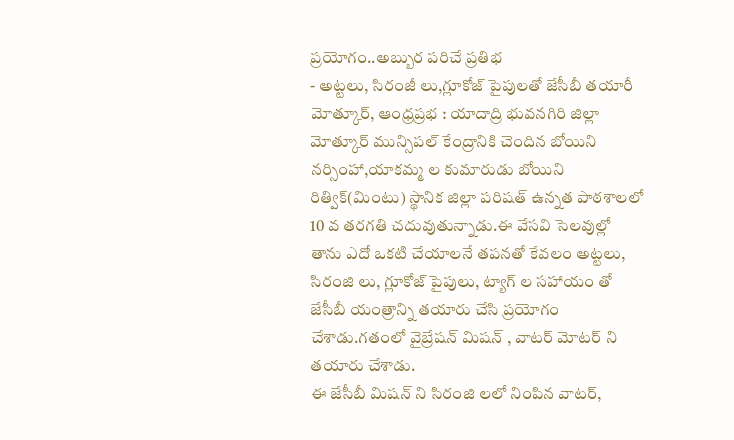ప్రయోగం..అబ్బుర పరిచే ప్రతిభ
- అట్టలు, సిరంజీ లు,గ్లూకోజ్ పైపులతో జేసీబీ తయారీ
మోత్కూర్, ఆంధ్రప్రభ : యాదాద్రి భువనగిరి జిల్లా మోత్కూర్ మున్సిపల్ కేంద్రానికి చెందిన బోయిని నర్సింహా,యాకమ్మ ల కుమారుడు బోయిని రిత్విక్(మింటు) స్థానిక జిల్లా పరిషత్ ఉన్నత పాఠశాలలో 10 వ తరగతి చదువుతున్నాడు.ఈ వేసవి సెలవుల్లో తాను ఎదో ఒకటి చేయాలనే తపనతో కేవలం అట్టలు, సిరంజి లు, గ్లూకోజ్ పైపులు, ట్యాగ్ ల సహాయం తో జేసీబీ యంత్రాన్ని తయారు చేసి ప్రయోగం చేశాడు.గతంలో వైబ్రేషన్ మిషన్ , వాటర్ మోటర్ ని తయారు చేశాడు.
ఈ జేసీబీ మిషన్ ని సిరంజి లలో నింపిన వాటర్,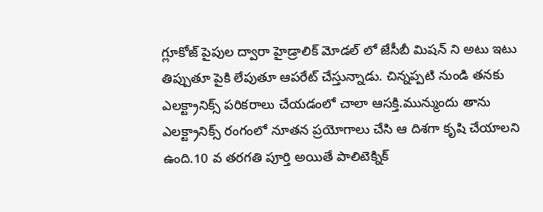గ్లూకోజ్ పైపుల ద్వారా హైడ్రాలిక్ మోడల్ లో జేసీబీ మిషన్ ని అటు ఇటు తిప్పుతూ పైకి లేపుతూ ఆపరేట్ చేస్తున్నాడు. చిన్నప్పటి నుండి తనకు ఎలక్ట్రానిక్స్ పరికరాలు చేయడంలో చాలా ఆసక్తి.మున్ముందు తాను ఎలక్ట్రానిక్స్ రంగంలో నూతన ప్రయోగాలు చేసి ఆ దిశగా కృషి చేయాలని ఉంది.10 వ తరగతి పూర్తి అయితే పాలిటెక్నిక్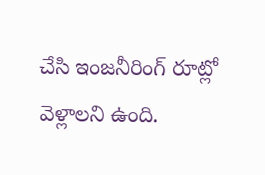చేసి ఇంజనీరింగ్ రూట్లో వెళ్లాలని ఉంది.